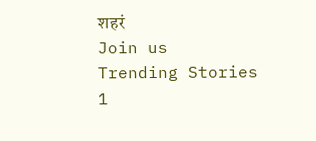शहरं
Join us
Trending Stories
1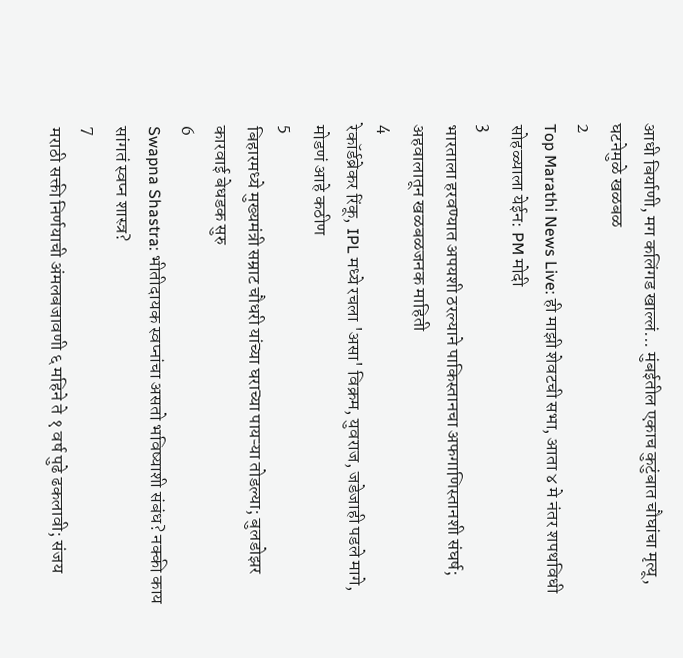आधी बिर्याणी, मग कलिंगड खाल्लं... मुंबईतील एकाच कुटुंबात चौघांचा मृत्यू, घटनेमुळे खळबळ
2
Top Marathi News Live: ही माझी शेवटची सभा, आता ४ मे नंतर शपथविधी सोहळ्याला येईन: PM मोदी
3
भारताला हरवण्यात अपयशी ठरल्याने पाकिस्तानचा अफगाणिस्तानशी संघर्ष; अहवालातून खळबळजनक माहिती
4
रेकॉर्डब्रेकर रिंकू, IPL मध्ये रचला 'असा' विक्रम, युवराज, जडेजाही पडले मागे, मोडणं आहे कठीण
5
बिहारमध्ये मुख्यमंत्री सम्राट चौधरी यांच्या घराच्या पायऱ्या तोडल्या; बुलडोझर कारवाई बेधडक सुरु
6
Swapna Shastra: भीतीदायक स्वप्नांचा असतो भविष्याशी संबंध? नक्की काय सांगतं स्वप्न शास्त्र?
7
मराठी सक्ती निर्णयाची अंमलबजावणी ६ महिने ते १ वर्ष पुढे ढकलावी; संजय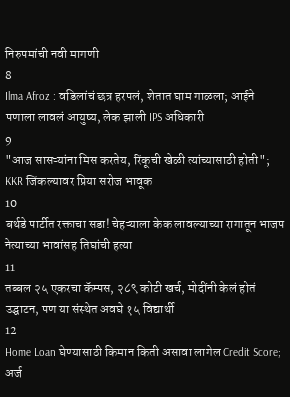निरुपमांची नवी मागणी
8
Ilma Afroz : वडिलांचं छत्र हरपलं, शेतात घाम गाळला; आईने पणाला लावलं आयुष्य, लेक झाली IPS अधिकारी
9
"आज सासऱ्यांना मिस करतेय, रिंकूची खेळी त्यांच्यासाठी होती"; KKR जिंकल्यावर प्रिया सरोज भावूक
10
बर्थडे पार्टीत रक्ताचा सडा! चेहऱ्याला केक लावल्याच्या रागातून भाजप नेत्याच्या भावांसह तिघांची हत्या
11
तब्बल २५ एकरचा कॅम्पस, २८९ कोटी खर्च, मोदींनी केलं होतं उद्घाटन, पण या संस्थेत अवघे १५ विद्यार्थी
12
Home Loan घेण्यासाठी किमान किती असावा लागेल Credit Score; अर्ज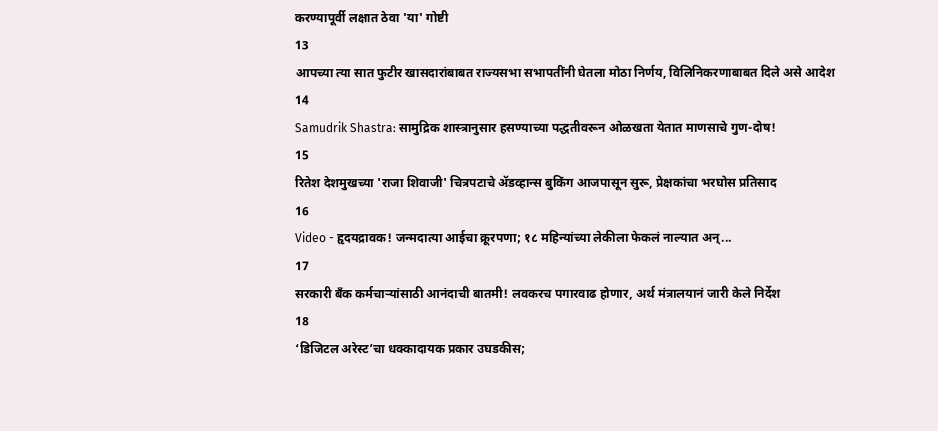करण्यापूर्वी लक्षात ठेवा 'या' गोष्टी
13
आपच्या त्या सात फुटीर खासदारांबाबत राज्यसभा सभापतींनी घेतला मोठा निर्णय, विलिनिकरणाबाबत दिले असे आदेश
14
Samudrik Shastra: सामुद्रिक शास्त्रानुसार हसण्याच्या पद्धतीवरून ओळखता येतात माणसाचे गुण-दोष!
15
रितेश देशमुखच्या 'राजा शिवाजी' चित्रपटाचे ॲडव्हान्स बुकिंग आजपासून सुरू, प्रेक्षकांचा भरघोस प्रतिसाद
16
Video - हृदयद्रावक! जन्मदात्या आईचा क्रूरपणा; १८ महिन्यांच्या लेकीला फेकलं नाल्यात अन्...
17
सरकारी बँक कर्मचाऱ्यांसाठी आनंदाची बातमी! लवकरच पगारवाढ होणार, अर्थ मंत्रालयानं जारी केले निर्देश
18
‘डिजिटल अरेस्ट’चा धक्कादायक प्रकार उघडकीस;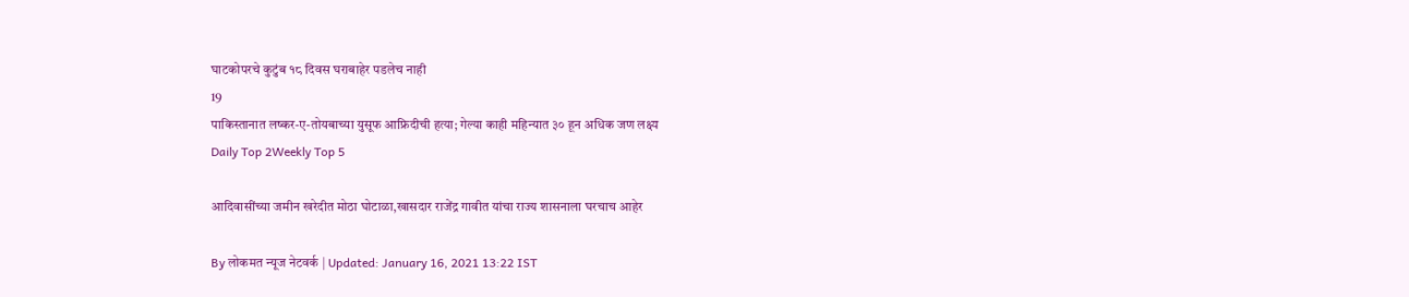घाटकोपरचे कुटुंब १८ दिवस घराबाहेर पडलेच नाही
19
पाकिस्तानात लष्कर-ए-तोयबाच्या युसूफ आफ्रिदीची हत्या; गेल्या काही महिन्यात ३० हून अधिक जण लक्ष्य
Daily Top 2Weekly Top 5

आदिवासींच्या जमीन खरेदीत मोठा घोटाळा,खासदार राजेंद्र गावीत यांचा राज्य शासनाला घरचाच आहेर

By लोकमत न्यूज नेटवर्क | Updated: January 16, 2021 13:22 IST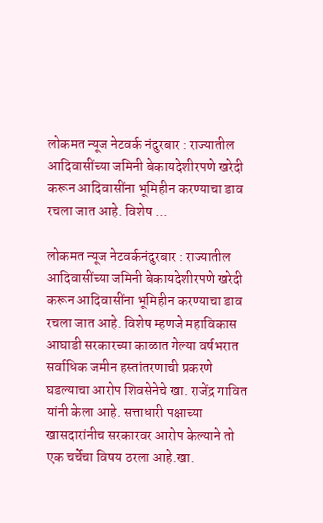लोकमत न्यूज नेटवर्क नंदुरबार : राज्यातील आदिवासींच्या जमिनी बेकायदेशीरपणे खरेदी करून आदिवासींना भूमिहीन करण्याचा डाव रचला जात आहे. विशेष ...

लोकमत न्यूज नेटवर्कनंदुरबार : राज्यातील आदिवासींच्या जमिनी बेकायदेशीरपणे खरेदी करून आदिवासींना भूमिहीन करण्याचा डाव रचला जात आहे. विशेष म्हणजे महाविकास आघाडी सरकारच्या काळात गेल्या वर्षभरात सर्वाधिक जमीन हस्तांतरणाची प्रकरणे घडल्याचा आरोप शिवसेनेचे खा. राजेंद्र गावित यांनी केला आहे. सत्ताधारी पक्षाच्या खासदारांनीच सरकारवर आरोप केल्याने तो एक चर्चेचा विषय ठरला आहे.खा.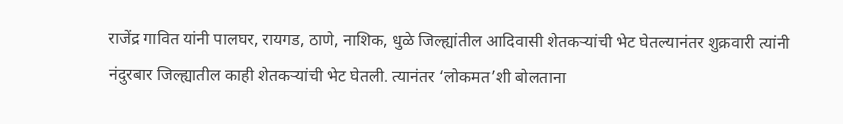राजेंद्र गावित यांनी पालघर, रायगड, ठाणे, नाशिक, धुळे जिल्ह्यांतील आदिवासी शेतकऱ्यांची भेट घेतल्यानंतर शुक्रवारी त्यांनी नंदुरबार जिल्ह्यातील काही शेतकऱ्यांची भेट घेतली. त्यानंतर ‘लोकमत’शी बोलताना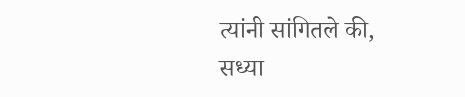त्यांनी सांगितले की, सध्या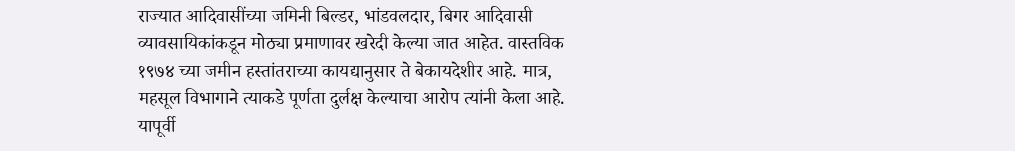राज्यात आदिवासींच्या जमिनी बिल्डर, भांडवलदार, बिगर आदिवासी व्यावसायिकांकडून मोठ्या प्रमाणावर खरेदी केल्या जात आहेत. वास्तविक १९७४ च्या जमीन हस्तांतराच्या कायद्यानुसार ते बेकायदेशीर आहे. मात्र, महसूल विभागाने त्याकडे पूर्णता दुर्लक्ष केल्याचा आरोप त्यांनी केला आहे. यापूर्वी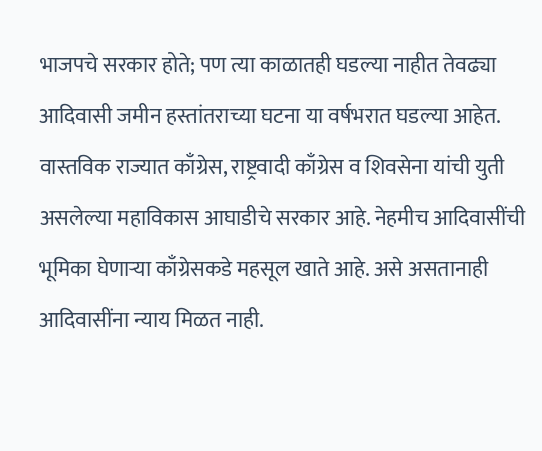भाजपचे सरकार होते; पण त्या काळातही घडल्या नाहीत तेवढ्या आदिवासी जमीन हस्तांतराच्या घटना या वर्षभरात घडल्या आहेत. वास्तविक राज्यात काँग्रेस, राष्ट्रवादी काँग्रेस व शिवसेना यांची युती असलेल्या महाविकास आघाडीचे सरकार आहे. नेहमीच आदिवासींची भूमिका घेणाऱ्या काँग्रेसकडे महसूल खाते आहे. असे असतानाही आदिवासींना न्याय मिळत नाही.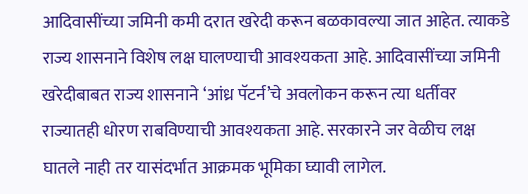आदिवासींच्या जमिनी कमी दरात खरेदी करून बळकावल्या जात आहेत. त्याकडे राज्य शासनाने विशेष लक्ष घालण्याची आवश्यकता आहे. आदिवासींच्या जमिनी खरेदीबाबत राज्य शासनाने ‘आंध्र पॅटर्न’चे अवलोकन करून त्या धर्तीवर राज्यातही धोरण राबविण्याची आवश्यकता आहे. सरकारने जर वेळीच लक्ष घातले नाही तर यासंदर्भात आक्रमक भूमिका घ्यावी लागेल.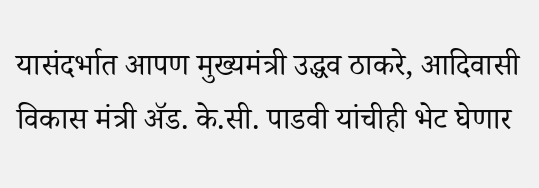यासंदर्भात आपण मुख्यमंत्री उद्धव ठाकरे, आदिवासी विकास मंत्री ॲड. के.सी. पाडवी यांचीही भेट घेणार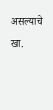असल्याचे खा.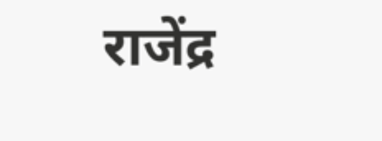राजेंद्र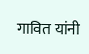गावित यांनी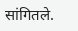सांगितले.